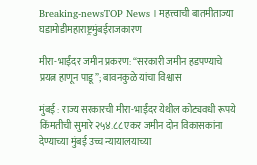Breaking-newsTOP News । महत्त्वाची बातमीताज्या घडामोडीमहाराष्ट्रमुंबईराजकारण

मीरा-भाईंदर जमीन प्रकरण: “सरकारी जमीन हडपण्याचे प्रयत्न हाणून पाडू”; बावनकुळे यांचा विश्वास

मुंबई : राज्य सरकारची मीरा-भाईंदर येथील कोट्यवधी रूपये किंमतीची सुमारे २५४.८८ एकर जमीन दोन विकासकांना देण्याच्या मुंबई उच्च न्यायालयाच्या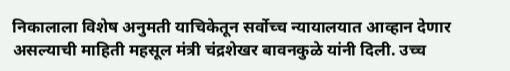निकालाला विशेष अनुमती याचिकेतून सर्वोच्च न्यायालयात आव्हान देणार असल्याची माहिती महसूल मंत्री चंद्रशेखर बावनकुळे यांनी दिली. उच्च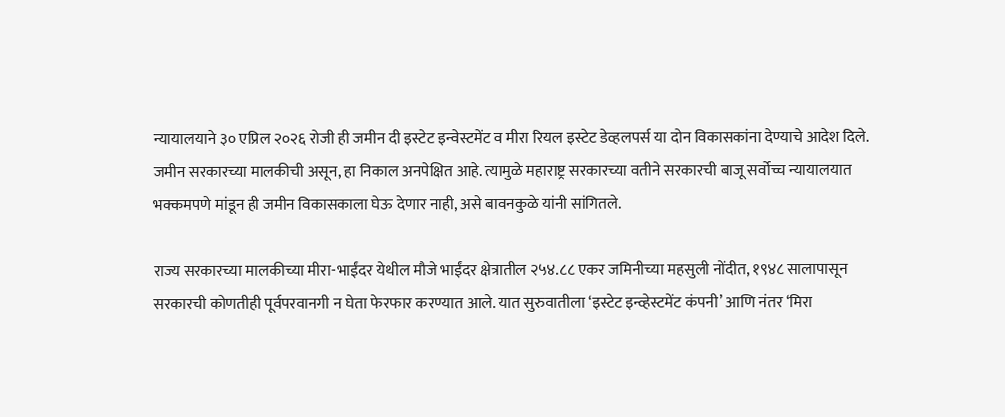न्यायालयाने ३० एप्रिल २०२६ रोजी ही जमीन दी इस्टेट इन्वेस्टमेंट व मीरा रियल इस्टेट डेव्हलपर्स या दोन विकासकांना देण्याचे आदेश दिले. जमीन सरकारच्या मालकीची असून, हा निकाल अनपेक्षित आहे. त्यामुळे महाराष्ट्र सरकारच्या वतीने सरकारची बाजू सर्वोच्च न्यायालयात भक्कमपणे मांडून ही जमीन विकासकाला घेऊ देणार नाही, असे बावनकुळे यांनी सांगितले.

राज्य सरकारच्या मालकीच्या मीरा-भाईंदर येथील मौजे भाईंदर क्षेत्रातील २५४.८८ एकर जमिनीच्या महसुली नोंदीत, १९४८ सालापासून सरकारची कोणतीही पूर्वपरवानगी न घेता फेरफार करण्यात आले. यात सुरुवातीला ‘इस्टेट इन्व्हेस्टमेंट कंपनी’ आणि नंतर ‘मिरा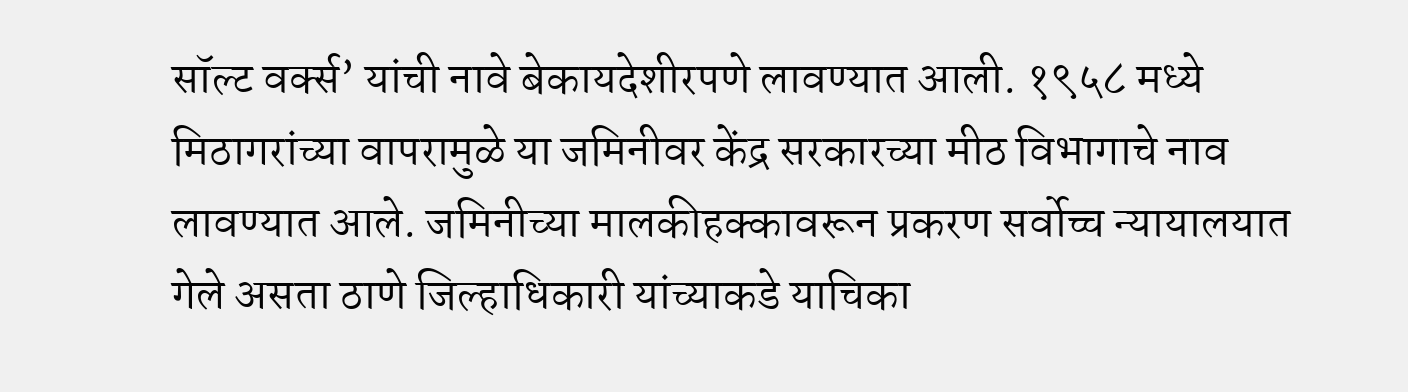सॉल्ट वर्क्स’ यांची नावे बेकायदेशीरपणे लावण्यात आली. १९५८ मध्ये मिठागरांच्या वापरामुळे या जमिनीवर केंद्र सरकारच्या मीठ विभागाचे नाव लावण्यात आले. जमिनीच्या मालकीहक्कावरून प्रकरण सर्वोच्च न्यायालयात गेले असता ठाणे जिल्हाधिकारी यांच्याकडे याचिका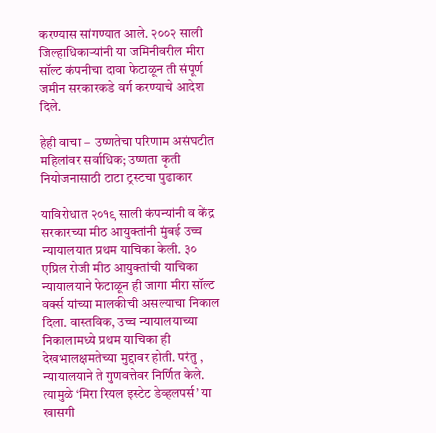करण्यास सांगण्यात आले. २००२ साली जिल्हाधिकाऱ्यांनी या जमिनीवरील मीरा सॉल्ट कंपनीचा दावा फेटाळून ती संपूर्ण जमीन सरकारकडे वर्ग करण्याचे आदेश दिले.

हेही वाचा –  उष्णतेचा परिणाम असंघटीत महिलांवर सर्वाधिक; उष्णता कृती नियोजनासाठी टाटा ट्रस्टचा पुढाकार

याविरोधात २०१९ साली कंपन्यांनी व केंद्र सरकारच्या मीठ आयुक्तांनी मुंबई उच्च न्यायालयात प्रथम याचिका केली. ३० एप्रिल रोजी मीठ आयुक्तांची याचिका न्यायालयाने फेटाळून ही जागा मीरा सॉल्ट वर्क्स यांच्या मालकीची असल्याचा निकाल दिला. वास्तविक, उच्च न्यायालयाच्या निकालामध्ये प्रथम याचिका ही देखभालक्षमतेच्या मुद्दावर होती. परंतु , न्यायालयाने ते गुणवत्तेवर निर्णित केले. त्यामुळे ‘मिरा रियल इस्टेट डेव्हलपर्स’ या खासगी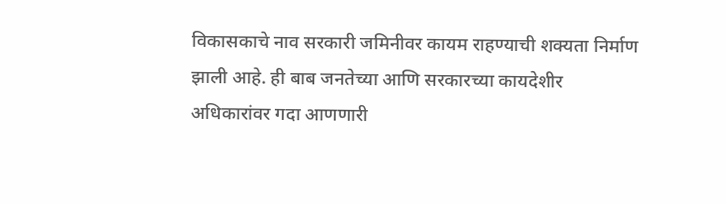विकासकाचे नाव सरकारी जमिनीवर कायम राहण्याची शक्यता निर्माण झाली आहे. ही बाब जनतेच्या आणि सरकारच्या कायदेशीर अधिकारांवर गदा आणणारी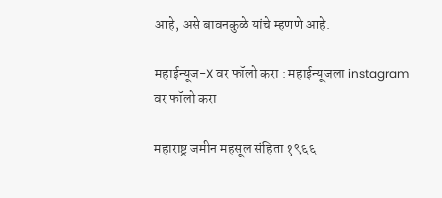आहे, असे बावनकुळे यांचे म्हणणे आहे.

महाईन्यूज-X वर फॉलो करा : महाईन्यूजला instagram वर फॉलो करा

महाराष्ट्र जमीन महसूल संहिता १९६६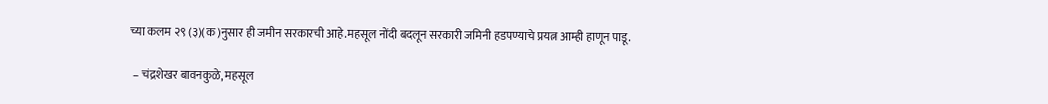च्या कलम २९ (३)(क)नुसार ही जमीन सरकारची आहे.महसूल नोंदी बदलून सरकारी जमिनी हडपण्याचे प्रयत्न आम्ही हाणून पाडू.

 – चंद्रशेखर बावनकुळे, महसूल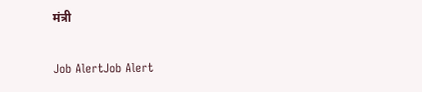मंत्री

Job AlertJob Alert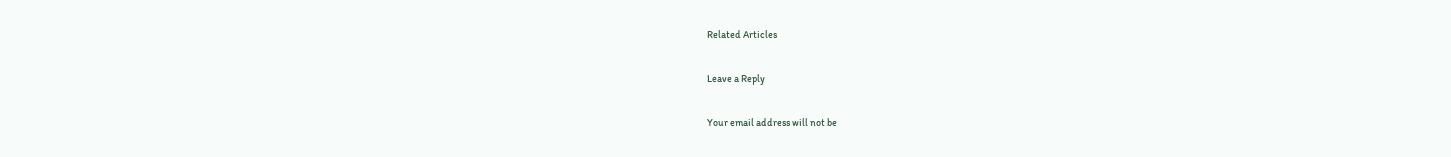Related Articles

Leave a Reply

Your email address will not be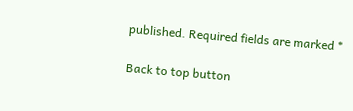published. Required fields are marked *

Back to top button